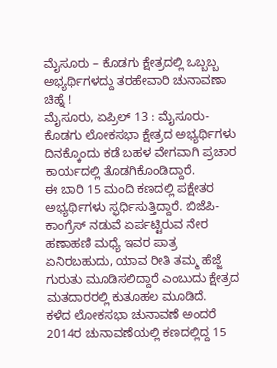ಮೈಸೂರು – ಕೊಡಗು ಕ್ಷೇತ್ರದಲ್ಲಿ ಒಬ್ಬಬ್ಬ ಅಭ್ಯರ್ಥಿಗಳದ್ದು ತರಹೇವಾರಿ ಚುನಾವಣಾ ಚಿಹ್ನೆ !
ಮೈಸೂರು, ಏಪ್ರಿಲ್ 13 : ಮೈಸೂರು-ಕೊಡಗು ಲೋಕಸಭಾ ಕ್ಷೇತ್ರದ ಅಭ್ಯರ್ಥಿಗಳು ದಿನಕ್ಕೊಂದು ಕಡೆ ಬಹಳ ವೇಗವಾಗಿ ಪ್ರಚಾರ ಕಾರ್ಯದಲ್ಲಿ ತೊಡಗಿಕೊಂಡಿದ್ದಾರೆ.
ಈ ಬಾರಿ 15 ಮಂದಿ ಕಣದಲ್ಲಿ ಪಕ್ಷೇತರ ಅಭ್ಯರ್ಥಿಗಳು ಸ್ಫರ್ಧಿಸುತ್ತಿದ್ದಾರೆ. ಬಿಜೆಪಿ-ಕಾಂಗ್ರೆಸ್ ನಡುವೆ ಏರ್ಪಟ್ಟಿರುವ ನೇರ ಹಣಾಹಣಿ ಮಧ್ಯೆ ಇವರ ಪಾತ್ರ ಏನಿರಬಹುದು, ಯಾವ ರೀತಿ ತಮ್ಮ ಹೆಜ್ಜೆ ಗುರುತು ಮೂಡಿಸಲಿದ್ದಾರೆ ಎಂಬುದು ಕ್ಷೇತ್ರದ ಮತದಾರರಲ್ಲಿ ಕುತೂಹಲ ಮೂಡಿದೆ.
ಕಳೆದ ಲೋಕಸಭಾ ಚುನಾವಣೆ ಅಂದರೆ 2014ರ ಚುನಾವಣೆಯಲ್ಲಿ ಕಣದಲ್ಲಿದ್ದ 15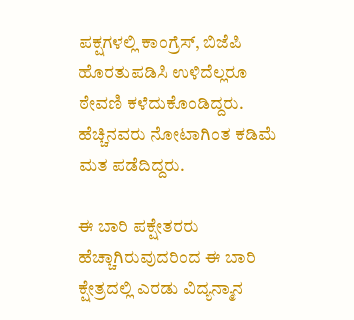ಪಕ್ಷಗಳಲ್ಲಿ ಕಾಂಗ್ರೆಸ್, ಬಿಜೆಪಿ ಹೊರತುಪಡಿಸಿ ಉಳಿದೆಲ್ಲರೂ ಠೇವಣಿ ಕಳೆದುಕೊಂಡಿದ್ದರು. ಹೆಚ್ಚಿನವರು ನೋಟಾಗಿಂತ ಕಡಿಮೆ ಮತ ಪಡೆದಿದ್ದರು.

ಈ ಬಾರಿ ಪಕ್ಷೇತರರು ಹೆಚ್ಚಾಗಿರುವುದರಿಂದ ಈ ಬಾರಿ ಕ್ಷೇತ್ರದಲ್ಲಿ ಎರಡು ವಿದ್ಯನ್ಮಾನ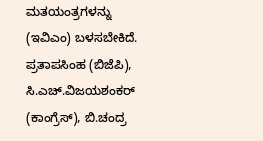ಮತಯಂತ್ರಗಳನ್ನು (ಇವಿಎಂ) ಬಳಸಬೇಕಿದೆ. ಪ್ರತಾಪಸಿಂಹ (ಬಿಜೆಪಿ), ಸಿ.ಎಚ್.ವಿಜಯಶಂಕರ್ (ಕಾಂಗ್ರೆಸ್), ಬಿ.ಚಂದ್ರ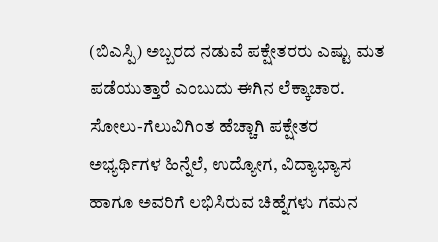(ಬಿಎಸ್ಪಿ) ಅಬ್ಬರದ ನಡುವೆ ಪಕ್ಷೇತರರು ಎಷ್ಟು ಮತ ಪಡೆಯುತ್ತಾರೆ ಎಂಬುದು ಈಗಿನ ಲೆಕ್ಕಾಚಾರ.
ಸೋಲು-ಗೆಲುವಿಗಿಂತ ಹೆಚ್ಚಾಗಿ ಪಕ್ಷೇತರ ಅಭ್ಯರ್ಥಿಗಳ ಹಿನ್ನೆಲೆ, ಉದ್ಯೋಗ, ವಿದ್ಯಾಭ್ಯಾಸ ಹಾಗೂ ಅವರಿಗೆ ಲಭಿಸಿರುವ ಚಿಹ್ನೆಗಳು ಗಮನ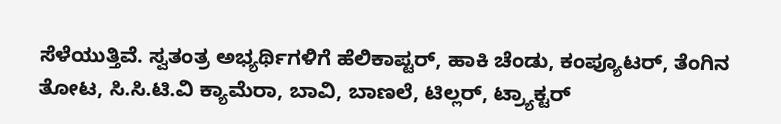ಸೆಳೆಯುತ್ತಿವೆ. ಸ್ವತಂತ್ರ ಅಭ್ಯರ್ಥಿಗಳಿಗೆ ಹೆಲಿಕಾಪ್ಟರ್, ಹಾಕಿ ಚೆಂಡು, ಕಂಪ್ಯೂಟರ್, ತೆಂಗಿನ ತೋಟ, ಸಿ.ಸಿ.ಟಿ.ವಿ ಕ್ಯಾಮೆರಾ, ಬಾವಿ, ಬಾಣಲೆ, ಟಿಲ್ಲರ್, ಟ್ರ್ಯಾಕ್ಟರ್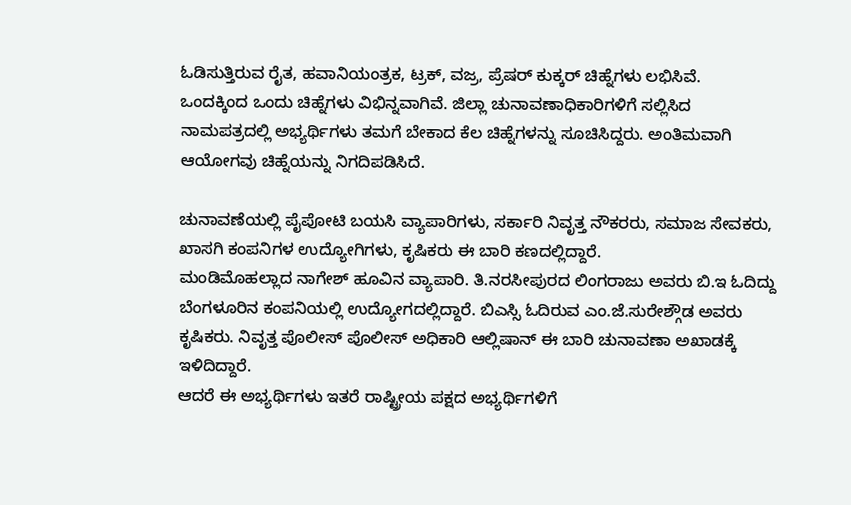ಓಡಿಸುತ್ತಿರುವ ರೈತ, ಹವಾನಿಯಂತ್ರಕ, ಟ್ರಕ್, ವಜ್ರ, ಪ್ರೆಷರ್ ಕುಕ್ಕರ್ ಚಿಹ್ನೆಗಳು ಲಭಿಸಿವೆ.
ಒಂದಕ್ಕಿಂದ ಒಂದು ಚಿಹ್ನೆಗಳು ವಿಭಿನ್ನವಾಗಿವೆ. ಜಿಲ್ಲಾ ಚುನಾವಣಾಧಿಕಾರಿಗಳಿಗೆ ಸಲ್ಲಿಸಿದ ನಾಮಪತ್ರದಲ್ಲಿ ಅಭ್ಯರ್ಥಿಗಳು ತಮಗೆ ಬೇಕಾದ ಕೆಲ ಚಿಹ್ನೆಗಳನ್ನು ಸೂಚಿಸಿದ್ದರು. ಅಂತಿಮವಾಗಿ ಆಯೋಗವು ಚಿಹ್ನೆಯನ್ನು ನಿಗದಿಪಡಿಸಿದೆ.

ಚುನಾವಣೆಯಲ್ಲಿ ಪೈಪೋಟಿ ಬಯಸಿ ವ್ಯಾಪಾರಿಗಳು, ಸರ್ಕಾರಿ ನಿವೃತ್ತ ನೌಕರರು, ಸಮಾಜ ಸೇವಕರು, ಖಾಸಗಿ ಕಂಪನಿಗಳ ಉದ್ಯೋಗಿಗಳು, ಕೃಷಿಕರು ಈ ಬಾರಿ ಕಣದಲ್ಲಿದ್ದಾರೆ.
ಮಂಡಿಮೊಹಲ್ಲಾದ ನಾಗೇಶ್ ಹೂವಿನ ವ್ಯಾಪಾರಿ. ತಿ.ನರಸೀಪುರದ ಲಿಂಗರಾಜು ಅವರು ಬಿ.ಇ ಓದಿದ್ದು ಬೆಂಗಳೂರಿನ ಕಂಪನಿಯಲ್ಲಿ ಉದ್ಯೋಗದಲ್ಲಿದ್ದಾರೆ. ಬಿಎಸ್ಸಿ ಓದಿರುವ ಎಂ.ಜೆ.ಸುರೇಶ್ಗೌಡ ಅವರು ಕೃಷಿಕರು. ನಿವೃತ್ತ ಪೊಲೀಸ್ ಪೊಲೀಸ್ ಅಧಿಕಾರಿ ಆಲ್ಲಿಷಾನ್ ಈ ಬಾರಿ ಚುನಾವಣಾ ಅಖಾಡಕ್ಕೆ ಇಳಿದಿದ್ದಾರೆ.
ಆದರೆ ಈ ಅಭ್ಯರ್ಥಿಗಳು ಇತರೆ ರಾಷ್ಟ್ರೀಯ ಪಕ್ಷದ ಅಭ್ಯರ್ಥಿಗಳಿಗೆ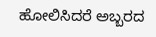ಹೋಲಿಸಿದರೆ ಅಬ್ಬರದ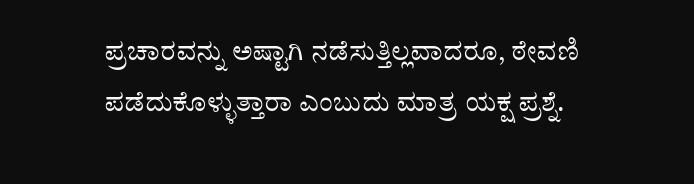ಪ್ರಚಾರವನ್ನು ಅಷ್ಟಾಗಿ ನಡೆಸುತ್ತಿಲ್ಲವಾದರೂ, ಠೇವಣಿ ಪಡೆದುಕೊಳ್ಳುತ್ತಾರಾ ಎಂಬುದು ಮಾತ್ರ ಯಕ್ಷ ಪ್ರಶ್ನೆ.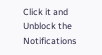Click it and Unblock the Notifications